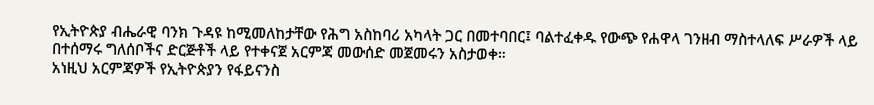የኢትዮጵያ ብሔራዊ ባንክ ጉዳዩ ከሚመለከታቸው የሕግ አስከባሪ አካላት ጋር በመተባበር፤ ባልተፈቀዱ የውጭ የሐዋላ ገንዘብ ማስተላለፍ ሥራዎች ላይ በተሰማሩ ግለሰቦችና ድርጅቶች ላይ የተቀናጀ አርምጃ መውሰድ መጀመሩን አስታወቀ።
አነዚህ አርምጃዎች የኢትዮጵያን የፋይናንስ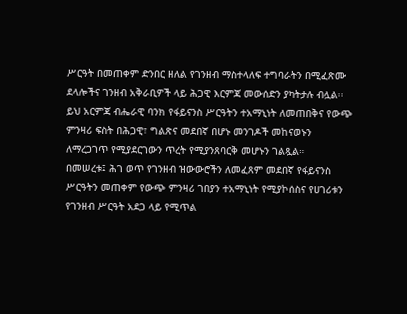ሥርዓት በመጠቀም ድንበር ዘለል የገንዘብ ማስተላለፍ ተግባራትን በሚፈጽሙ ደላሎችና ገንዘብ አቅራቢዎች ላይ ሕጋዊ እርምጃ መውሰድን ያካትታሉ ብሏል፡፡
ይህ አርምጃ ብሔራዊ ባንክ የፋይናንስ ሥርዓትን ተአማኒነት ለመጠበቅና የውጭ ምንዛሪ ፍስት በሕጋዊ፣ ግልጽና መደበኛ በሆኑ መንገዶች መከናወኑን ለማረጋገጥ የሚያደርገውን ጥረት የሚያንጸባርቅ መሆኑን ገልጿል።
በመሠረቱ፤ ሕገ ወጥ የገንዘብ ዝውውሮችን ለመፈጸም መደበኛ የፋይናንስ ሥርዓትን መጠቀም የውጭ ምንዛሪ ገበያን ተአማኒነት የሚያኮሰስና የሀገሪቱን የገንዘብ ሥርዓት አደጋ ላይ የሚጥል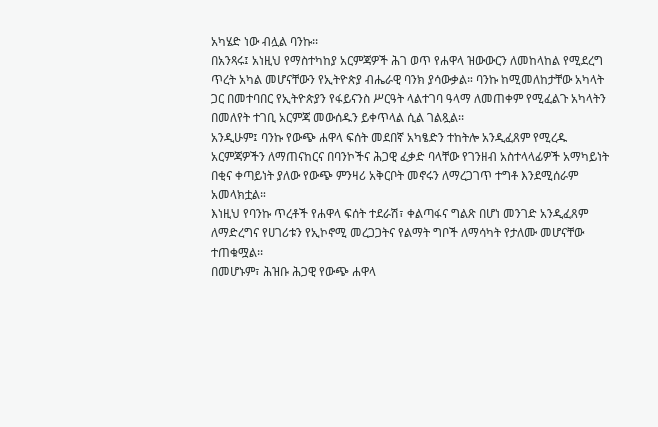አካሄድ ነው ብሏል ባንኩ፡፡
በአንጻሩ፤ አነዚህ የማስተካከያ አርምጃዎች ሕገ ወጥ የሐዋላ ዝውውርን ለመከላከል የሚደረግ ጥረት አካል መሆናቸውን የኢትዮጵያ ብሔራዊ ባንክ ያሳውቃል። ባንኩ ከሚመለከታቸው አካላት ጋር በመተባበር የኢትዮጵያን የፋይናንስ ሥርዓት ላልተገባ ዓላማ ለመጠቀም የሚፈልጉ አካላትን በመለየት ተገቢ አርምጃ መውሰዱን ይቀጥላል ሲል ገልጿል፡፡
አንዲሁም፤ ባንኩ የውጭ ሐዋላ ፍሰት መደበኛ አካፄድን ተከትሎ አንዲፈጸም የሚረዱ አርምጃዎችን ለማጠናከርና በባንኮችና ሕጋዊ ፈቃድ ባላቸው የገንዘብ አስተላላፊዎች አማካይነት በቂና ቀጣይነት ያለው የውጭ ምንዛሪ አቅርቦት መኖሩን ለማረጋገጥ ተግቶ እንደሚሰራም አመላክቷል።
እነዚህ የባንኩ ጥረቶች የሐዋላ ፍሰት ተደራሽ፣ ቀልጣፋና ግልጽ በሆነ መንገድ አንዲፈጸም ለማድረግና የሀገሪቱን የኢኮኖሚ መረጋጋትና የልማት ግቦች ለማሳካት የታለሙ መሆናቸው ተጠቁሟል፡፡
በመሆኑም፣ ሕዝቡ ሕጋዊ የውጭ ሐዋላ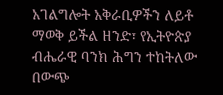አገልግሎት አቅራቢዎችን ለይቶ ማወቅ ይችል ዘንድ፣ የኢትዮጵያ ብሔራዊ ባንክ ሕግን ተከትለው በውጭ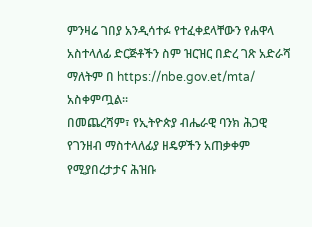ምንዛሬ ገበያ አንዲሳተፉ የተፈቀደላቸውን የሐዋላ አስተላለፊ ድርጅቶችን ስም ዝርዝር በድረ ገጽ አድራሻ ማለትም በ https://nbe.gov.et/mta/ አስቀምጧል፡፡
በመጨረሻም፣ የኢትዮጵያ ብሔራዊ ባንክ ሕጋዊ የገንዘብ ማስተላለፊያ ዘዴዎችን አጠቃቀም የሚያበረታታና ሕዝቡ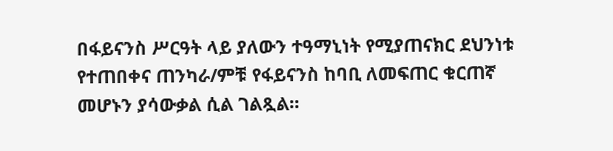በፋይናንስ ሥርዓት ላይ ያለውን ተዓማኒነት የሚያጠናክር ደህንነቱ የተጠበቀና ጠንካራ/ምቹ የፋይናንስ ከባቢ ለመፍጠር ቁርጠኛ መሆኑን ያሳውቃል ሲል ገልጿል።